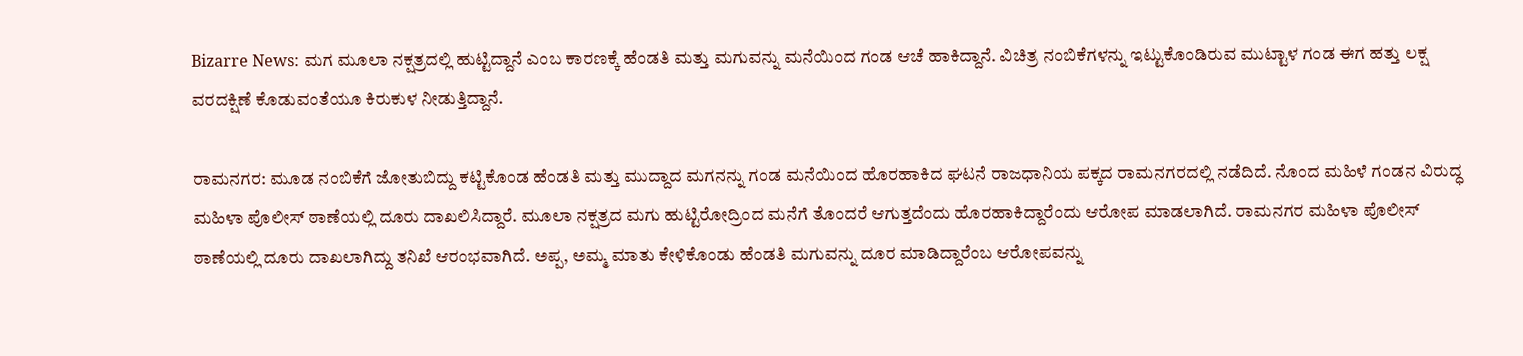Bizarre News: ಮಗ ಮೂಲಾ ನಕ್ಷತ್ರದಲ್ಲಿ ಹುಟ್ಟಿದ್ದಾನೆ ಎಂಬ ಕಾರಣಕ್ಕೆ ಹೆಂಡತಿ ಮತ್ತು ಮಗುವನ್ನು ಮನೆಯಿಂದ ಗಂಡ ಆಚೆ ಹಾಕಿದ್ದಾನೆ. ವಿಚಿತ್ರ ನಂಬಿಕೆಗಳನ್ನು ಇಟ್ಟುಕೊಂಡಿರುವ ಮುಟ್ಟಾಳ ಗಂಡ ಈಗ ಹತ್ತು ಲಕ್ಷ ವರದಕ್ಷಿಣೆ ಕೊಡುವಂತೆಯೂ ಕಿರುಕುಳ ನೀಡುತ್ತಿದ್ದಾನೆ.

ರಾಮನಗರ: ಮೂಡ ನಂಬಿಕೆಗೆ ಜೋತುಬಿದ್ದು ಕಟ್ಟಿಕೊಂಡ ಹೆಂಡತಿ ಮತ್ತು ಮುದ್ದಾದ ಮಗನನ್ನು ಗಂಡ ಮನೆಯಿಂದ ಹೊರಹಾಕಿದ ಘಟನೆ ರಾಜಧಾನಿಯ ಪಕ್ಕದ ರಾಮನಗರದಲ್ಲಿ ನಡೆದಿದೆ. ನೊಂದ ಮಹಿಳೆ ಗಂಡನ ವಿರುದ್ಧ ಮಹಿಳಾ ಪೊಲೀಸ್ ಠಾಣೆಯಲ್ಲಿ ದೂರು ದಾಖಲಿಸಿದ್ದಾರೆ. ಮೂಲಾ ನಕ್ಷತ್ರದ ಮಗು ಹುಟ್ಟಿರೋದ್ರಿಂದ ಮನೆಗೆ ತೊಂದರೆ ಆಗುತ್ತದೆಂದು ಹೊರಹಾಕಿದ್ದಾರೆಂದು ಆರೋಪ ಮಾಡಲಾಗಿದೆ. ರಾಮನಗರ ಮಹಿಳಾ ಪೊಲೀಸ್ ಠಾಣೆಯಲ್ಲಿ ದೂರು ದಾಖಲಾಗಿದ್ದು ತನಿಖೆ ಆರಂಭವಾಗಿದೆ. ಅಪ್ಪ, ಅಮ್ಮ ಮಾತು ಕೇಳಿಕೊಂಡು ಹೆಂಡತಿ ಮಗುವನ್ನು ದೂರ ಮಾಡಿದ್ದಾರೆಂಬ ಆರೋಪವನ್ನು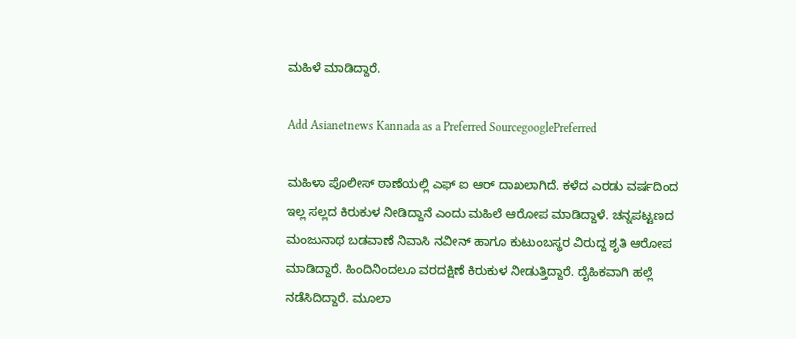ಮಹಿಳೆ ಮಾಡಿದ್ದಾರೆ.

Add Asianetnews Kannada as a Preferred SourcegooglePreferred

ಮಹಿಳಾ ಪೊಲೀಸ್ ಠಾಣೆಯಲ್ಲಿ ಎಫ್ ಐ ಆರ್ ದಾಖಲಾಗಿದೆ. ಕಳೆದ ಎರಡು ವರ್ಷದಿಂದ ಇಲ್ಲ ಸಲ್ಲದ ಕಿರುಕುಳ ನೀಡಿದ್ದಾನೆ ಎಂದು ಮಹಿಲೆ ಆರೋಪ ಮಾಡಿದ್ದಾಳೆ. ಚನ್ನಪಟ್ಟಣದ ಮಂಜುನಾಥ ಬಡವಾಣೆ ನಿವಾಸಿ ನವೀನ್ ಹಾಗೂ ಕುಟುಂಬಸ್ಥರ ವಿರುದ್ದ ಶೃತಿ ಆರೋಪ ಮಾಡಿದ್ದಾರೆ. ಹಿಂದಿನಿಂದಲೂ ವರದಕ್ಷಿಣೆ ಕಿರುಕುಳ ನೀಡುತ್ತಿದ್ದಾರೆ. ದೈಹಿಕವಾಗಿ ಹಲ್ಲೆ ನಡೆಸಿದಿದ್ದಾರೆ. ಮೂಲಾ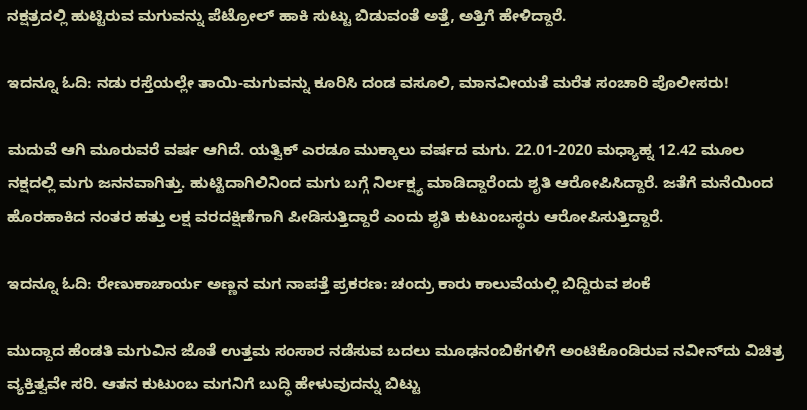ನಕ್ಷತ್ರದಲ್ಲಿ ಹುಟ್ಟಿರುವ ಮಗುವನ್ನು ಪೆಟ್ರೋಲ್ ಹಾಕಿ ಸುಟ್ಟು ಬಿಡುವಂತೆ ಅತ್ತೆ, ಅತ್ತಿಗೆ ಹೇಳಿದ್ದಾರೆ.

ಇದನ್ನೂ ಓದಿ: ನಡು ರಸ್ತೆಯಲ್ಲೇ ತಾಯಿ-ಮಗುವನ್ನು ಕೂರಿಸಿ ದಂಡ ವಸೂಲಿ, ಮಾನವೀಯತೆ ಮರೆತ ಸಂಚಾರಿ ಪೊಲೀಸರು!

ಮದುವೆ ಆಗಿ ಮೂರುವರೆ ವರ್ಷ ಆಗಿದೆ. ಯತ್ವಿಕ್ ಎರಡೂ ಮುಕ್ಕಾಲು ವರ್ಷದ ಮಗು. 22.01-2020 ಮಧ್ಯಾಹ್ನ 12.42 ಮೂಲ ನಕ್ಷದಲ್ಲಿ ಮಗು ಜನನವಾಗಿತ್ತು. ಹುಟ್ಟಿದಾಗಿಲಿನಿಂದ ಮಗು ಬಗ್ಗೆ ನಿರ್ಲಕ್ಷ್ಯ ಮಾಡಿದ್ದಾರೆಂದು ಶೃತಿ ಆರೋಪಿಸಿದ್ದಾರೆ. ಜತೆಗೆ ಮನೆಯಿಂದ ಹೊರಹಾಕಿದ ನಂತರ ಹತ್ತು ಲಕ್ಷ ವರದಕ್ಷಿಣೆಗಾಗಿ ಪೀಡಿಸುತ್ತಿದ್ದಾರೆ ಎಂದು ಶೃತಿ ಕುಟುಂಬಸ್ಥರು ಆರೋಪಿಸುತ್ತಿದ್ದಾರೆ.

ಇದನ್ನೂ ಓದಿ: ರೇಣುಕಾಚಾರ್ಯ ಅಣ್ಣನ ಮಗ ನಾಪತ್ತೆ ಪ್ರಕರಣ: ಚಂದ್ರು ಕಾರು ಕಾಲುವೆಯಲ್ಲಿ ಬಿದ್ದಿರುವ ಶಂಕೆ

ಮುದ್ದಾದ ಹೆಂಡತಿ ಮಗುವಿನ ಜೊತೆ ಉತ್ತಮ ಸಂಸಾರ ನಡೆಸುವ ಬದಲು ಮೂಢನಂಬಿಕೆಗಳಿಗೆ ಅಂಟಿಕೊಂಡಿರುವ ನವೀನ್‌ದು ವಿಚಿತ್ರ ವ್ಯಕ್ತಿತ್ವವೇ ಸರಿ. ಆತನ ಕುಟುಂಬ ಮಗನಿಗೆ ಬುದ್ಧಿ ಹೇಳುವುದನ್ನು ಬಿಟ್ಟು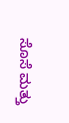ಸೊಸೆ ಮತ್ತು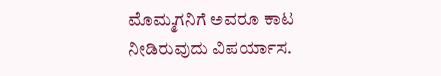ಮೊಮ್ಮಗನಿಗೆ ಅವರೂ ಕಾಟ ನೀಡಿರುವುದು ವಿಪರ್ಯಾಸ.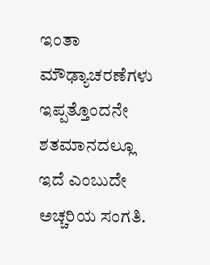ಇಂತಾ ಮೌಢ್ಯಾಚರಣೆಗಳು ಇಪ್ಪತ್ತೊಂದನೇ ಶತಮಾನದಲ್ಲೂ ಇದೆ ಎಂಬುದೇ ಅಚ್ಚರಿಯ ಸಂಗತಿ.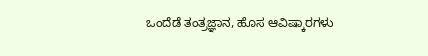ಒಂದೆಡೆ ತಂತ್ರಜ್ಞಾನ, ಹೊಸ ಆವಿಷ್ಕಾರಗಳು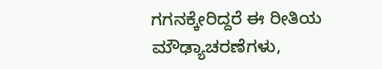ಗಗನಕ್ಕೇರಿದ್ದರೆ ಈ ರೀತಿಯ ಮೌಢ್ಯಾಚರಣೆಗಳು,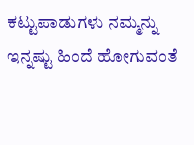ಕಟ್ಟುಪಾಡುಗಳು ನಮ್ಮನ್ನು ಇನ್ನಷ್ಟು ಹಿಂದೆ ಹೋಗುವಂತೆ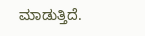ಮಾಡುತ್ತಿದೆ.